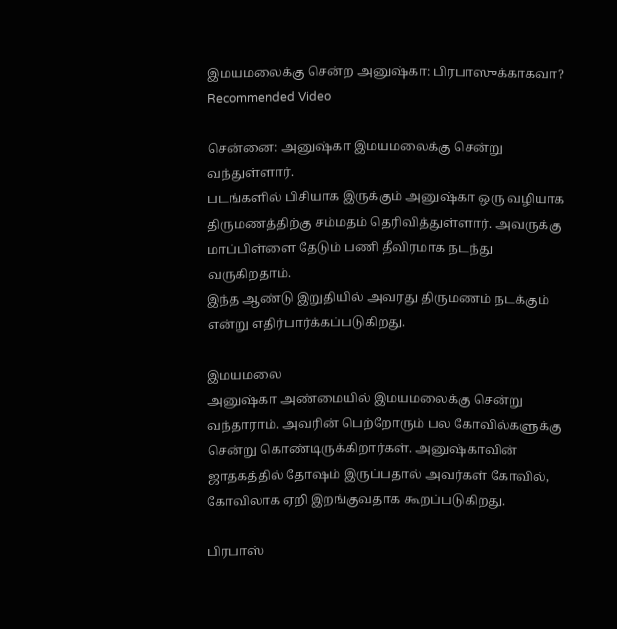இமயமலைக்கு சென்ற அனுஷ்கா: பிரபாஸுக்காகவா?
Recommended Video

சென்னை: அனுஷ்கா இமயமலைக்கு சென்று வந்துள்ளார்.
படங்களில் பிசியாக இருக்கும் அனுஷ்கா ஒரு வழியாக திருமணத்திற்கு சம்மதம் தெரிவித்துள்ளார். அவருக்கு மாப்பிள்ளை தேடும் பணி தீவிரமாக நடந்து வருகிறதாம்.
இந்த ஆண்டு இறுதியில் அவரது திருமணம் நடக்கும் என்று எதிர்பார்க்கப்படுகிறது.

இமயமலை
அனுஷ்கா அண்மையில் இமயமலைக்கு சென்று வந்தாராம். அவரின் பெற்றோரும் பல கோவில்களுக்கு சென்று கொண்டிருக்கிறார்கள். அனுஷ்காவின் ஜாதகத்தில் தோஷம் இருப்பதால் அவர்கள் கோவில், கோவிலாக ஏறி இறங்குவதாக கூறப்படுகிறது.

பிரபாஸ்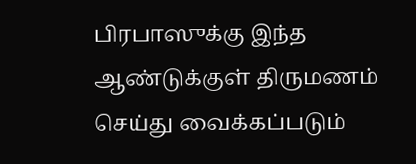பிரபாஸுக்கு இந்த ஆண்டுக்குள் திருமணம் செய்து வைக்கப்படும்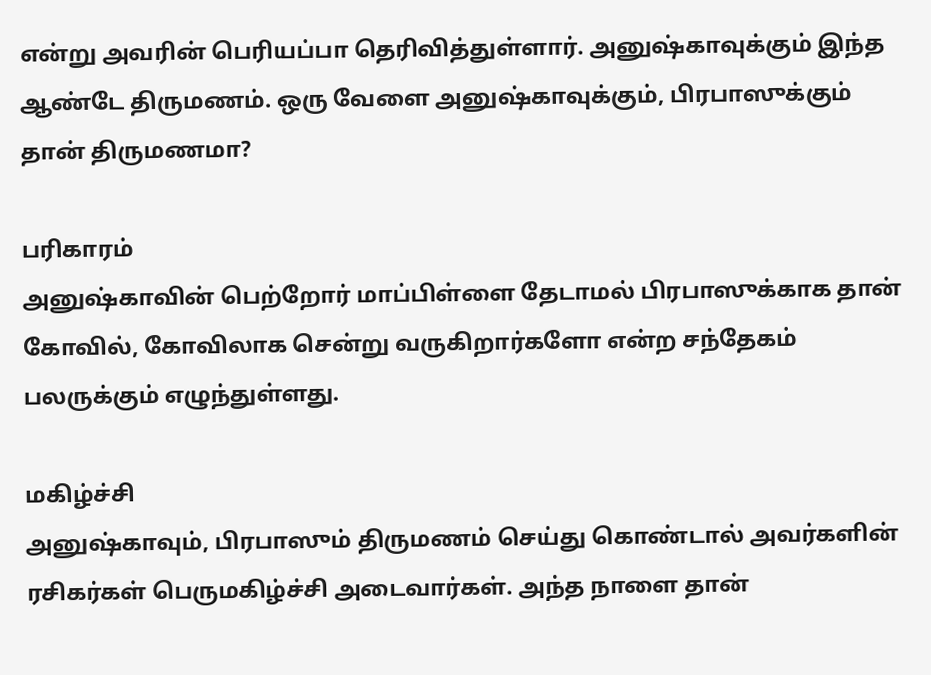என்று அவரின் பெரியப்பா தெரிவித்துள்ளார். அனுஷ்காவுக்கும் இந்த ஆண்டே திருமணம். ஒரு வேளை அனுஷ்காவுக்கும், பிரபாஸுக்கும் தான் திருமணமா?

பரிகாரம்
அனுஷ்காவின் பெற்றோர் மாப்பிள்ளை தேடாமல் பிரபாஸுக்காக தான் கோவில், கோவிலாக சென்று வருகிறார்களோ என்ற சந்தேகம் பலருக்கும் எழுந்துள்ளது.

மகிழ்ச்சி
அனுஷ்காவும், பிரபாஸும் திருமணம் செய்து கொண்டால் அவர்களின் ரசிகர்கள் பெருமகிழ்ச்சி அடைவார்கள். அந்த நாளை தான்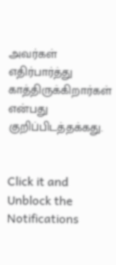அவர்கள் எதிர்பார்த்து காத்திருக்கிறார்கள் என்பது குறிப்பிடத்தக்கது.


Click it and Unblock the Notifications